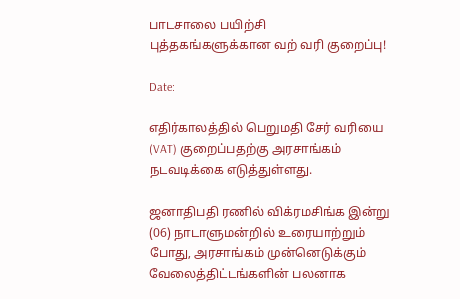பாடசாலை பயிற்சி புத்தகங்களுக்கான வற் வரி குறைப்பு!

Date:

எதிர்காலத்தில் பெறுமதி சேர் வரியை (VAT) குறைப்பதற்கு அரசாங்கம் நடவடிக்கை எடுத்துள்ளது.

ஜனாதிபதி ரணில் விக்ரமசிங்க இன்று (06) நாடாளுமன்றில் உரையாற்றும் போது, அரசாங்கம் முன்னெடுக்கும் வேலைத்திட்டங்களின் பலனாக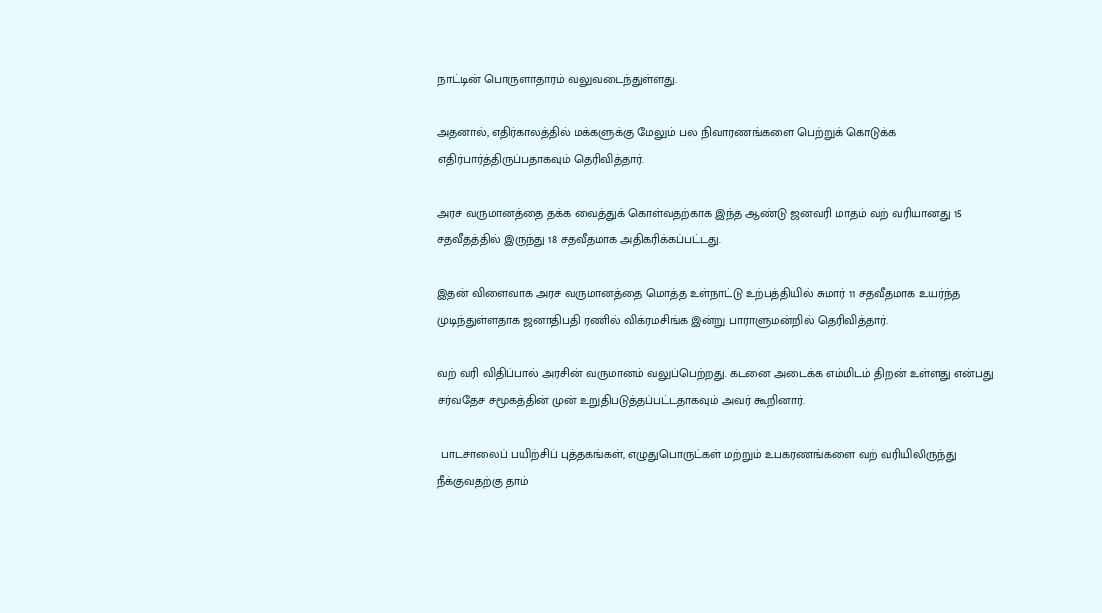நாட்டின் பொருளாதாரம் வலுவடைந்துள்ளது.

அதனால், எதிர்காலத்தில் மக்களுக்கு மேலும் பல நிவாரணங்களை பெற்றுக் கொடுக்க எதிர்பார்த்திருப்பதாகவும் தெரிவித்தார்.

அரச வருமானத்தை தக்க வைத்துக் கொள்வதற்காக இந்த ஆண்டு ஜனவரி மாதம் வற் வரியானது 15 சதவீதத்தில் இருந்து 18 சதவீதமாக அதிகரிக்கப்பட்டது.

இதன் விளைவாக அரச வருமானத்தை மொத்த உள்நாட்டு உற்பத்தியில் சுமார் 11 சதவீதமாக உயர்ந்த முடிந்துள்ளதாக ஜனாதிபதி ரணில் விக்ரமசிங்க இன்று பாராளுமன்றில் தெரிவித்தார்.

வற் வரி விதிப்பால் அரசின் வருமானம் வலுப்பெற்றது. கடனை அடைக்க எம்மிடம் திறன் உள்ளது என்பது சர்வதேச சமூகத்தின் முன் உறுதிபடுத்தப்பட்டதாகவும் அவர் கூறினார்.

 பாடசாலைப் பயிற்சிப் புத்தகங்கள், எழுதுபொருட்கள் மற்றும் உபகரணங்களை வற் வரியிலிருந்து நீக்குவதற்கு தாம்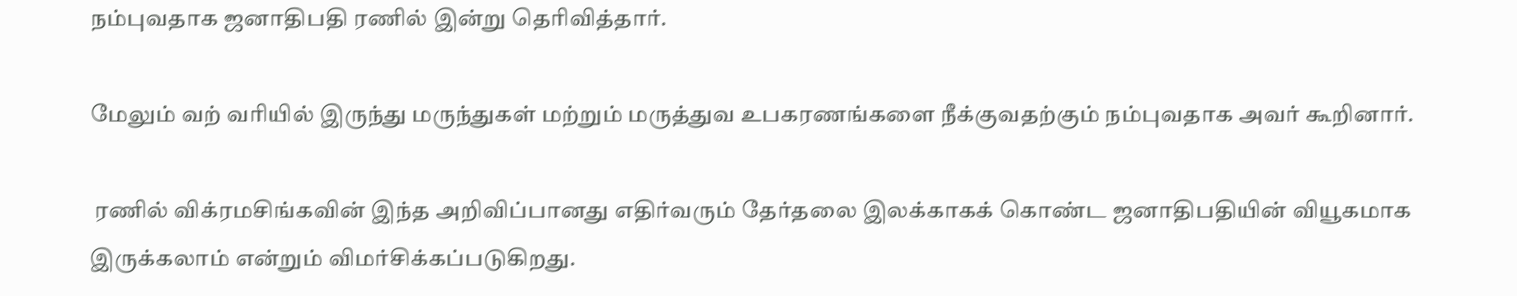நம்புவதாக ஜனாதிபதி ரணில் இன்று தெரிவித்தார்.

மேலும் வற் வரியில் இருந்து மருந்துகள் மற்றும் மருத்துவ உபகரணங்களை நீக்குவதற்கும் நம்புவதாக அவர் கூறினார்.

 ரணில் விக்ரமசிங்கவின் இந்த அறிவிப்பானது எதிர்வரும் தேர்தலை இலக்காகக் கொண்ட ஜனாதிபதியின் வியூகமாக இருக்கலாம் என்றும் விமர்சிக்கப்படுகிறது.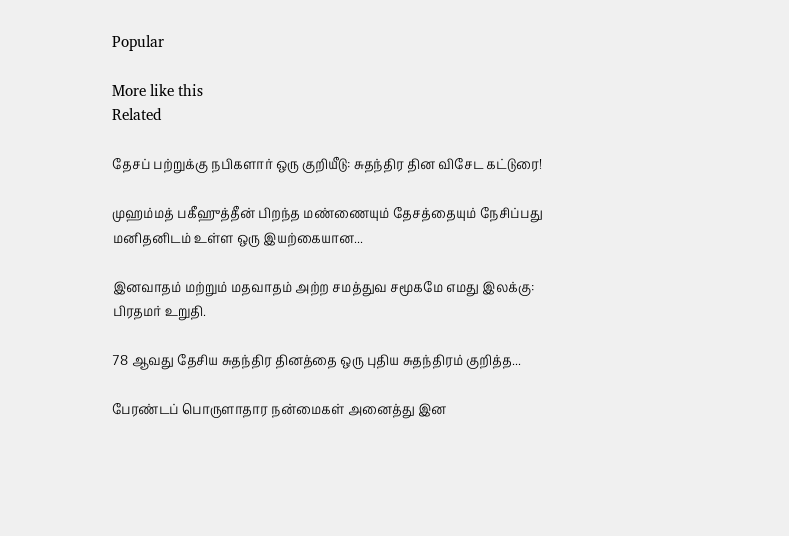Popular

More like this
Related

தேசப் பற்றுக்கு நபிகளார் ஒரு குறியீடு: சுதந்திர தின விசேட கட்டுரை!

முஹம்மத் பகீஹுத்தீன் பிறந்த மண்ணையும் தேசத்தையும் நேசிப்பது மனிதனிடம் உள்ள ஒரு இயற்கையான...

இனவாதம் மற்றும் மதவாதம் அற்ற சமத்துவ சமூகமே எமது இலக்கு: பிரதமர் உறுதி.

78 ஆவது தேசிய சுதந்திர தினத்தை ஒரு புதிய சுதந்திரம் குறித்த...

பேரண்டப் பொருளாதார நன்மைகள் அனைத்து இன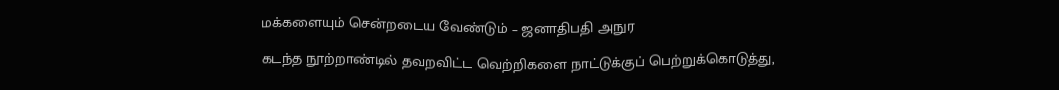மக்களையும் சென்றடைய வேண்டும் – ஜனாதிபதி அநுர

கடந்த நூற்றாண்டில் தவறவிட்ட வெற்றிகளை நாட்டுக்குப் பெற்றுக்கொடுத்து,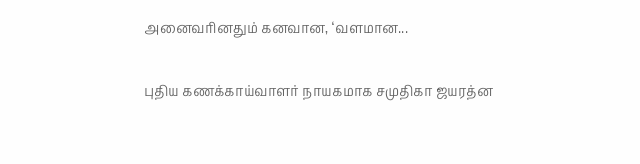அனைவரினதும் கனவான, ‘வளமான...

புதிய கணக்காய்வாளர் நாயகமாக சமுதிகா ஜயரத்ன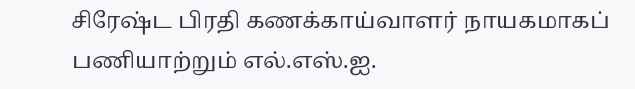சிரேஷ்ட பிரதி கணக்காய்வாளர் நாயகமாகப் பணியாற்றும் எல்.எஸ்.ஐ.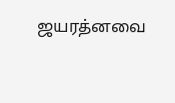ஜயரத்னவை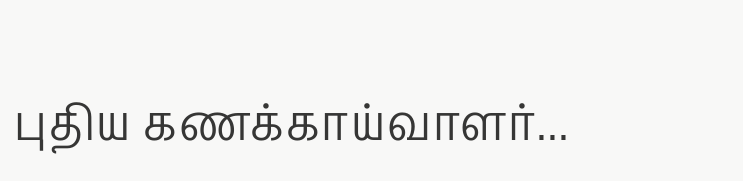புதிய கணக்காய்வாளர்...